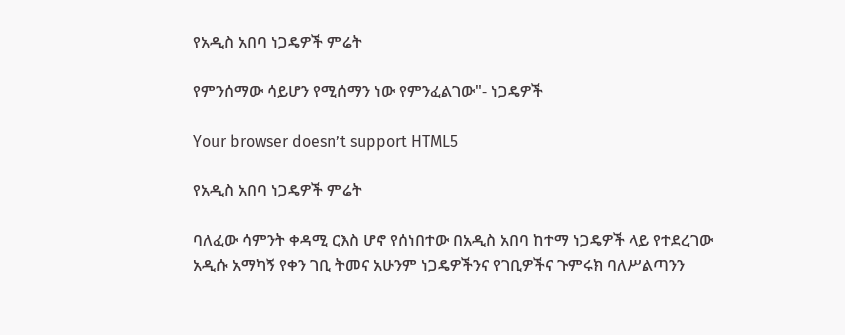የአዲስ አበባ ነጋዴዎች ምሬት

የምንሰማው ሳይሆን የሚሰማን ነው የምንፈልገው"- ነጋዴዎች

Your browser doesn’t support HTML5

የአዲስ አበባ ነጋዴዎች ምሬት

ባለፈው ሳምንት ቀዳሚ ርእስ ሆኖ የሰነበተው በአዲስ አበባ ከተማ ነጋዴዎች ላይ የተደረገው አዲሱ አማካኝ የቀን ገቢ ትመና አሁንም ነጋዴዎችንና የገቢዎችና ጉምሩክ ባለሥልጣንን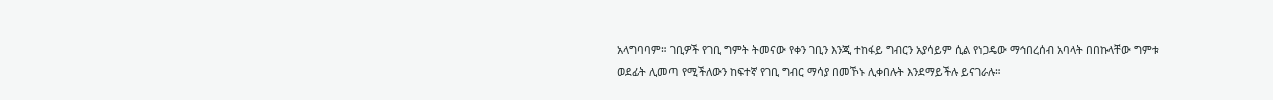አላግባባም። ገቢዎች የገቢ ግምት ትመናው የቀን ገቢን እንጂ ተከፋይ ግብርን አያሳይም ሲል የነጋዴው ማኅበረሰብ አባላት በበኩላቸው ግምቱ ወደፊት ሊመጣ የሚችለውን ከፍተኛ የገቢ ግብር ማሳያ በመኾኑ ሊቀበሉት እንደማይችሉ ይናገራሉ።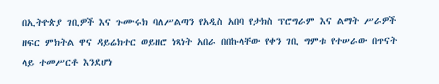በኢትዮጵያ ገቢዎች እና ጉሙሩክ ባለሥልጣን የአዲስ አበባ የታክስ ፕሮግራም እና ልማት ሥራዎች ዘፍር ምክትል ዋና ዳይሬክተር ወይዘሮ ነጻነት አበራ በበኩላቸው የቀን ገቢ ግምቱ የተሠራው በጥናት ላይ ተመሥርቶ እንደሆነ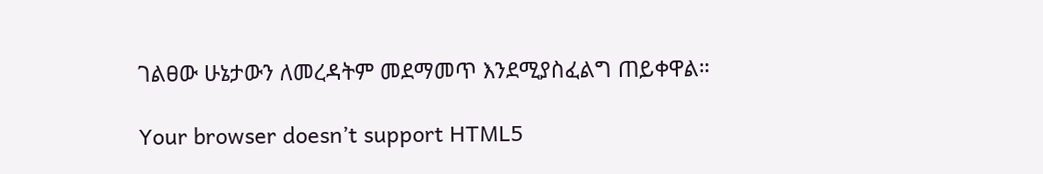ገልፀው ሁኔታውን ለመረዳትም መደማመጥ እንደሚያስፈልግ ጠይቀዋል።

Your browser doesn’t support HTML5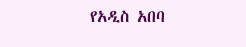የአዲስ አበባ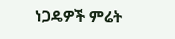ነጋዴዎች ምሬት